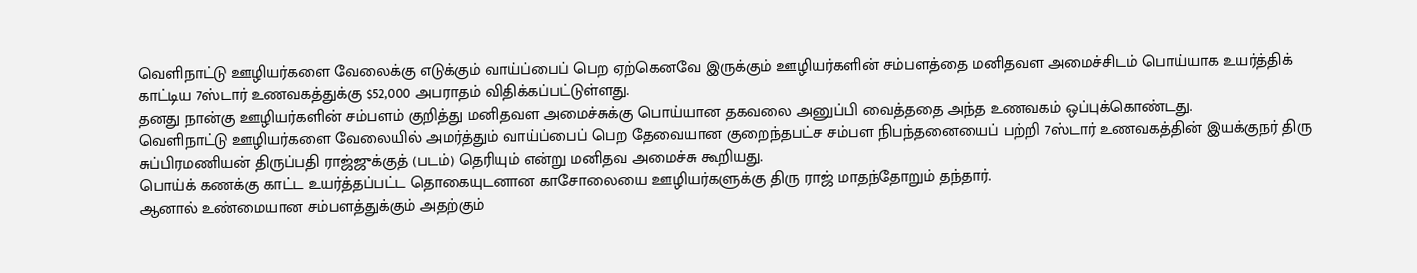வெளிநாட்டு ஊழியர்களை வேலைக்கு எடுக்கும் வாய்ப்பைப் பெற ஏற்கெனவே இருக்கும் ஊழியர்களின் சம்பளத்தை மனிதவள அமைச்சிடம் பொய்யாக உயர்த்திக் காட்டிய 7ஸ்டார் உணவகத்துக்கு $52,000 அபராதம் விதிக்கப்பட்டுள்ளது.
தனது நான்கு ஊழியர்களின் சம்பளம் குறித்து மனிதவள அமைச்சுக்கு பொய்யான தகவலை அனுப்பி வைத்ததை அந்த உணவகம் ஒப்புக்கொண்டது.
வெளிநாட்டு ஊழியர்களை வேலையில் அமர்த்தும் வாய்ப்பைப் பெற தேவையான குறைந்தபட்ச சம்பள நிபந்தனையைப் பற்றி 7ஸ்டார் உணவகத்தின் இயக்குநர் திரு சுப்பிரமணியன் திருப்பதி ராஜ்ஜுக்குத் (படம்) தெரியும் என்று மனிதவ அமைச்சு கூறியது.
பொய்க் கணக்கு காட்ட உயர்த்தப்பட்ட தொகையுடனான காசோலையை ஊழியர்களுக்கு திரு ராஜ் மாதந்தோறும் தந்தார்.
ஆனால் உண்மையான சம்பளத்துக்கும் அதற்கும்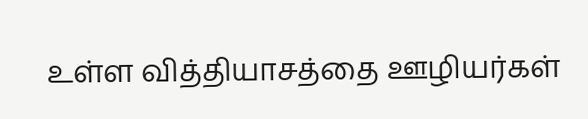உள்ள வித்தியாசத்தை ஊழியர்கள்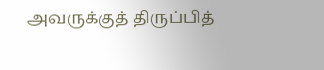அவருக்குத் திருப்பித்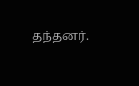தந்தனர்.